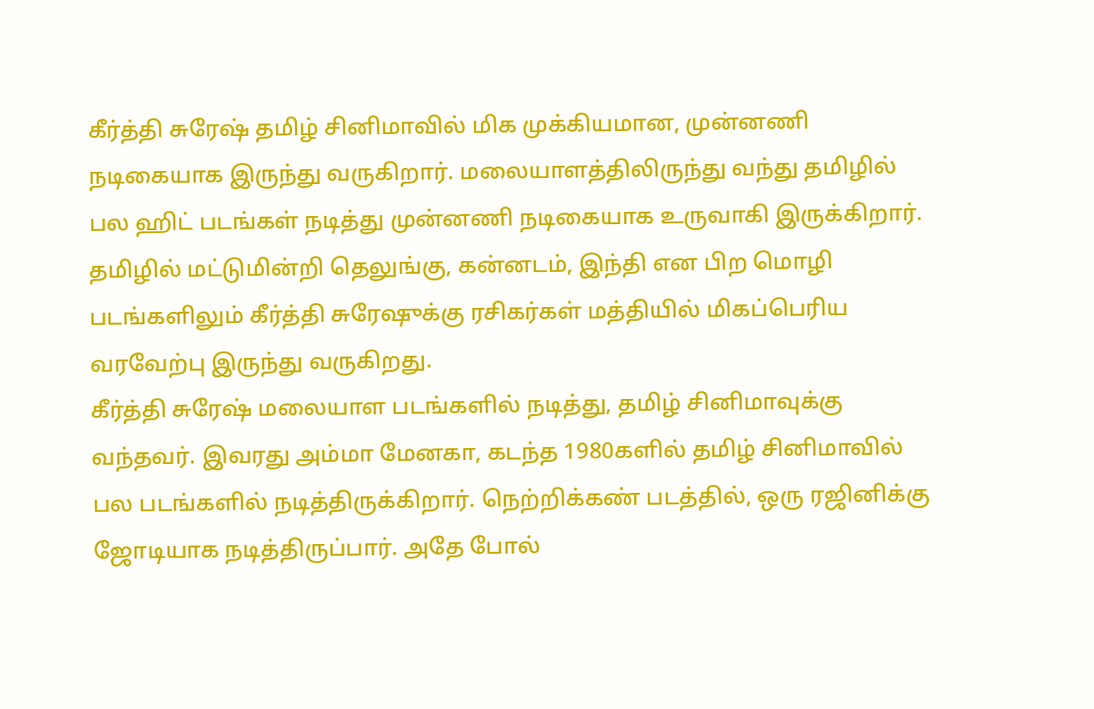கீர்த்தி சுரேஷ் தமிழ் சினிமாவில் மிக முக்கியமான, முன்னணி நடிகையாக இருந்து வருகிறார். மலையாளத்திலிருந்து வந்து தமிழில் பல ஹிட் படங்கள் நடித்து முன்னணி நடிகையாக உருவாகி இருக்கிறார். தமிழில் மட்டுமின்றி தெலுங்கு, கன்னடம், இந்தி என பிற மொழி படங்களிலும் கீர்த்தி சுரேஷுக்கு ரசிகர்கள் மத்தியில் மிகப்பெரிய வரவேற்பு இருந்து வருகிறது.
கீர்த்தி சுரேஷ் மலையாள படங்களில் நடித்து, தமிழ் சினிமாவுக்கு வந்தவர். இவரது அம்மா மேனகா, கடந்த 1980களில் தமிழ் சினிமாவில் பல படங்களில் நடித்திருக்கிறார். நெற்றிக்கண் படத்தில், ஒரு ரஜினிக்கு ஜோடியாக நடித்திருப்பார். அதே போல்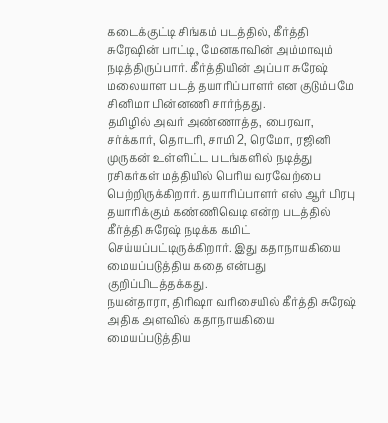கடைக்குட்டி சிங்கம் படத்தில், கீர்த்தி சுரேஷின் பாட்டி, மேனகாவின் அம்மாவும் நடித்திருப்பார். கீர்த்தியின் அப்பா சுரேஷ் மலையாள படத் தயாரிப்பாளர் என குடும்பமே சினிமா பின்னணி சார்ந்தது.
தமிழில் அவர் அண்ணாத்த, பைரவா, சர்க்கார், தொடரி, சாமி 2, ரெமோ, ரஜினி முருகன் உள்ளிட்ட படங்களில் நடித்து ரசிகர்கள் மத்தியில் பெரிய வரவேற்பை பெற்றிருக்கிறார். தயாரிப்பாளர் எஸ் ஆர் பிரபு தயாரிக்கும் கண்ணிவெடி என்ற படத்தில் கீர்த்தி சுரேஷ் நடிக்க கமிட் செய்யப்பட்டிருக்கிறார். இது கதாநாயகியை மையப்படுத்திய கதை என்பது குறிப்பிடத்தக்கது.
நயன்தாரா, திரிஷா வரிசையில் கீர்த்தி சுரேஷ் அதிக அளவில் கதாநாயகியை மையப்படுத்திய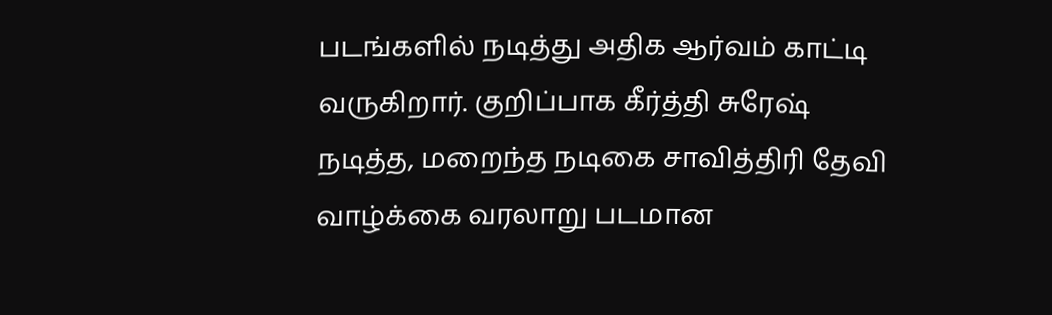படங்களில் நடித்து அதிக ஆர்வம் காட்டி வருகிறார். குறிப்பாக கீர்த்தி சுரேஷ் நடித்த, மறைந்த நடிகை சாவித்திரி தேவி வாழ்க்கை வரலாறு படமான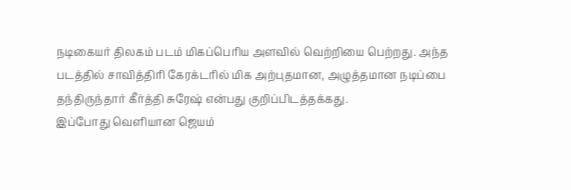நடிகையர் திலகம் படம் மிகப்பெரிய அளவில் வெற்றியை பெற்றது. அந்த படத்தில் சாவித்திரி கேரக்டரில் மிக அற்புதமான, அழுத்தமான நடிப்பை தந்திருந்தார் கீர்த்தி சுரேஷ் என்பது குறிப்பிடத்தக்கது.
இப்போது வெளியான ஜெயம்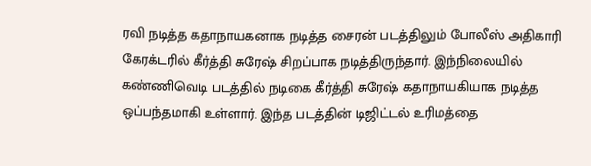ரவி நடித்த கதாநாயகனாக நடித்த சைரன் படத்திலும் போலீஸ் அதிகாரி கேரக்டரில் கீர்த்தி சுரேஷ் சிறப்பாக நடித்திருந்தார். இந்நிலையில் கண்ணிவெடி படத்தில் நடிகை கீர்த்தி சுரேஷ் கதாநாயகியாக நடித்த ஒப்பந்தமாகி உள்ளார். இந்த படத்தின் டிஜிட்டல் உரிமத்தை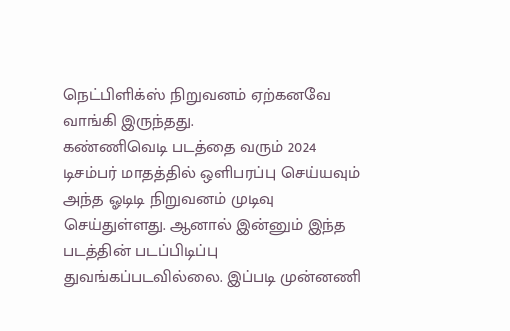நெட்பிளிக்ஸ் நிறுவனம் ஏற்கனவே வாங்கி இருந்தது.
கண்ணிவெடி படத்தை வரும் 2024 டிசம்பர் மாதத்தில் ஒளிபரப்பு செய்யவும் அந்த ஓடிடி நிறுவனம் முடிவு செய்துள்ளது. ஆனால் இன்னும் இந்த படத்தின் படப்பிடிப்பு துவங்கப்படவில்லை. இப்படி முன்னணி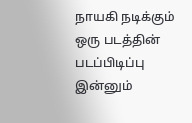நாயகி நடிக்கும் ஒரு படத்தின் படப்பிடிப்பு இன்னும்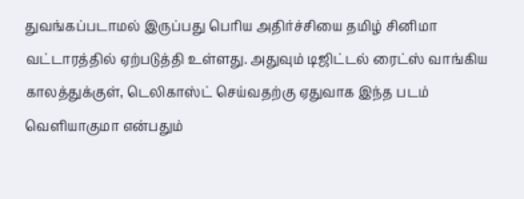துவங்கப்படாமல் இருப்பது பெரிய அதிர்ச்சியை தமிழ் சினிமா வட்டாரத்தில் ஏற்படுத்தி உள்ளது. அதுவும் டிஜிட்டல் ரைட்ஸ் வாங்கிய காலத்துக்குள், டெலிகாஸ்ட் செய்வதற்கு ஏதுவாக இந்த படம் வெளியாகுமா என்பதும்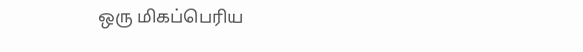ஒரு மிகப்பெரிய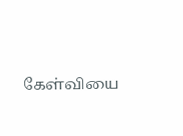கேள்வியை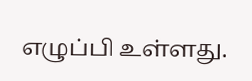எழுப்பி உள்ளது.